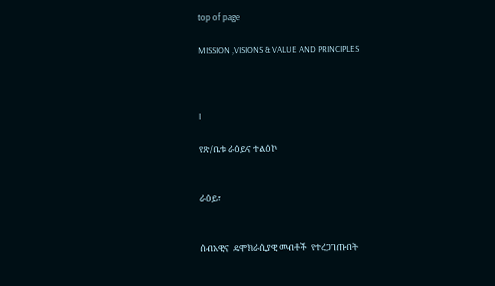top of page

MISSION ,VISIONS & VALUE AND PRINCIPLES



I

የጽ/ቤቱ ራዕይና ተልዕኮ


ራዕይ፣


ሰብአዊና  ዴሞክራሲያዊ መብቶች  የተረጋገጡበት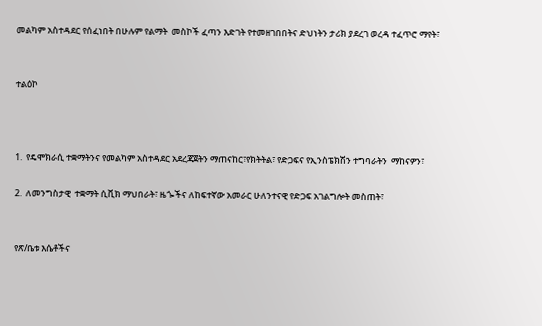መልካም አስተዳደር የሰፈነበት በሁሉም የልማት  መስኮች ፈጣን እድገት የተመዘገበበትና ድህነትን ታሪክ ያደረገ ወረዳ ተፈጥሮ ማየት፣


ተልዕኮ



1.  የዴሞክራሲ ተቋማትንና የመልካም አስተዳደር አደረጃጀትን ማጠናከር፣የክትትል፣ የድጋፍና የኢንስፔክሽን ተግባራትን  ማከናዎን፣

2.  ለመንግስታዊ  ተቋማት ሲቪክ ማህበራት፣ ዜጐችና ለከፍተኛው አመራር ሁለንተናዊ የድጋፍ አገልግሎት መስጠት፣


የጽ/ቤቱ እሴቶችና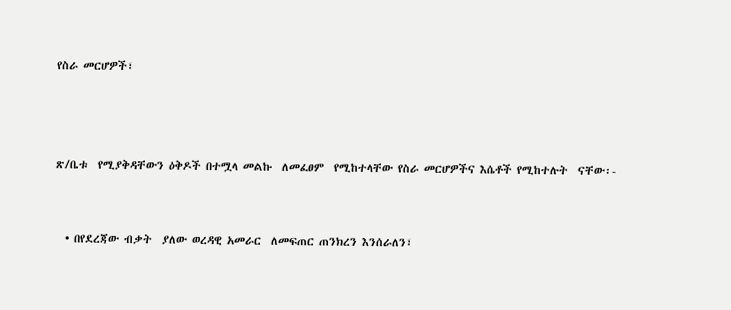የስራ መርሆዎች፣



ጽ/ቤቱ  የሚያቅዳቸውን ዕቅዶች በተሟላ መልኩ  ለመፈፀም  የሚከተላቸው የስራ መርሆዎችና እሴቶች የሚከተሉት  ናቸው፡-


  • በየደረጃው ብቃት  ያለው ወረዳዊ አመራር  ለመፍጠር ጠንክረን እንሰራለን፣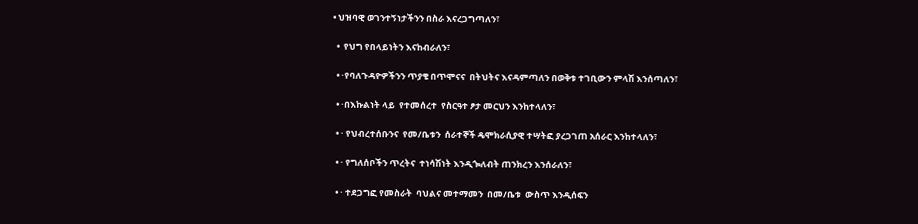• ህዝባዊ ወገንተኝነታችንን በስራ እናረጋግጣለን፣

  •  የህግ የበላይነትን እናከብራለን፣

  • ·የባለጉዳዮዎችንን ጥያቄ በጥሞናና  በትህትና እናዳምጣለን በወቅቱ ተገቢውን ምላሽ እንሰጣለን፣

  • ·በእኩልነት ላይ  የተመሰረተ  የስርዓተ ፆታ መርህን እንከተላለን፣

  • · የህብረተሰቡንና  የመ/ቤቱን  ሰራተኞች ዴሞክራሲያዊ ተሣትፎ ያረጋገጠ አሰራር እንከተላለን፣

  • · የግለሰቦችን ጥረትና  ተነሳሽነት እንዲጐለብት ጠንክረን እንሰራለን፣

  • · ተደጋግፎ የመስራት  ባህልና መተማመን  በመ/ቤቱ  ውስጥ እንዲሰፍን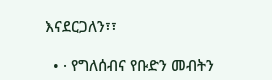እናደርጋለን፣፣

  • · የግለሰብና የቡድን መብትን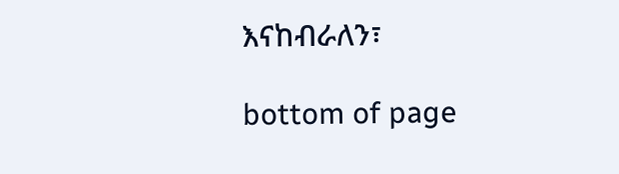እናከብራለን፣

bottom of page